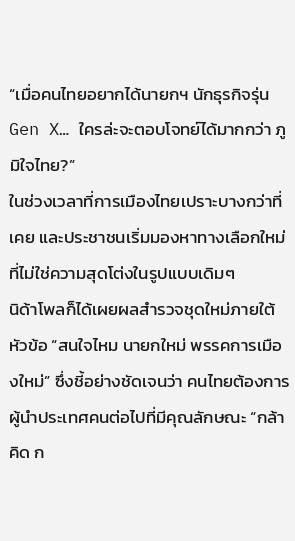“เมื่อคนไทยอยากได้นายกฯ นักธุรกิจรุ่น Gen X… ใครล่ะจะตอบโจทย์ได้มากกว่า ภูมิใจไทย?”
ในช่วงเวลาที่การเมืองไทยเปราะบางกว่าที่เคย และประชาชนเริ่มมองหาทางเลือกใหม่ที่ไม่ใช่ความสุดโต่งในรูปแบบเดิมๆ
นิด้าโพลก็ได้เผยผลสำรวจชุดใหม่ภายใต้หัวข้อ “สนใจไหม นายกใหม่ พรรคการเมืองใหม่” ซึ่งชี้อย่างชัดเจนว่า คนไทยต้องการผู้นำประเทศคนต่อไปที่มีคุณลักษณะ “กล้าคิด ก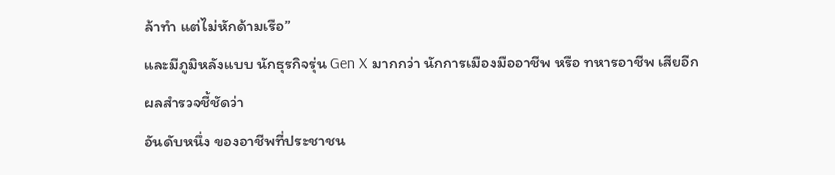ล้าทำ แต่ไม่หักด้ามเรือ”
และมีภูมิหลังแบบ นักธุรกิจรุ่น Gen X มากกว่า นักการเมืองมืออาชีพ หรือ ทหารอาชีพ เสียอีก
ผลสำรวจชี้ชัดว่า
อันดับหนึ่ง ของอาชีพที่ประชาชน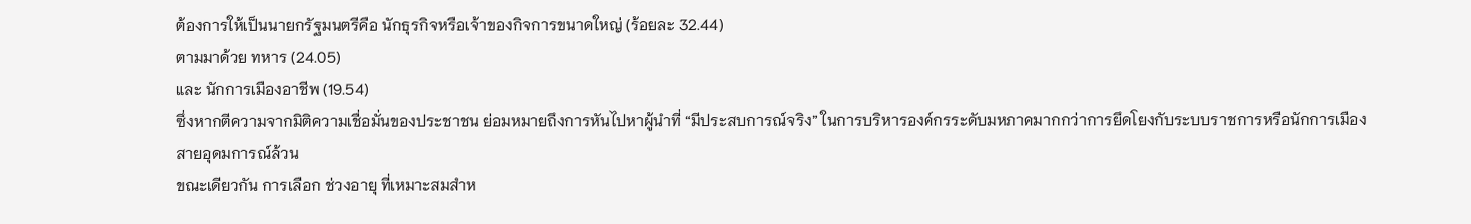ต้องการให้เป็นนายกรัฐมนตรีคือ นักธุรกิจหรือเจ้าของกิจการขนาดใหญ่ (ร้อยละ 32.44)
ตามมาด้วย ทหาร (24.05)
และ นักการเมืองอาชีพ (19.54)
ซึ่งหากตีความจากมิติความเชื่อมั่นของประชาชน ย่อมหมายถึงการหันไปหาผู้นำที่ “มีประสบการณ์จริง” ในการบริหารองค์กรระดับมหภาคมากกว่าการยึดโยงกับระบบราชการหรือนักการเมืองสายอุดมการณ์ล้วน
ขณะเดียวกัน การเลือก ช่วงอายุ ที่เหมาะสมสำห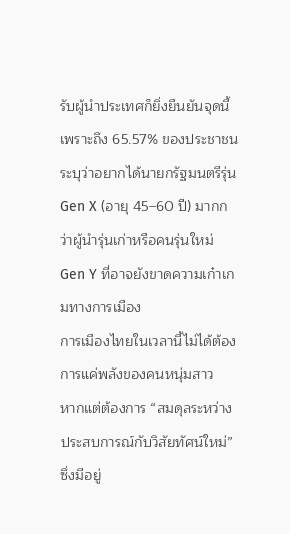รับผู้นำประเทศก็ยิ่งยืนยันจุดนี้
เพราะถึง 65.57% ของประชาชน ระบุว่าอยากได้นายกรัฐมนตรีรุ่น Gen X (อายุ 45–60 ปี) มากกว่าผู้นำรุ่นเก่าหรือคนรุ่นใหม่ Gen Y ที่อาจยังขาดความเก๋าเกมทางการเมือง
การเมืองไทยในเวลานี้ไม่ได้ต้องการแค่พลังของคนหนุ่มสาว
หากแต่ต้องการ “สมดุลระหว่างประสบการณ์กับวิสัยทัศน์ใหม่” ซึ่งมีอยู่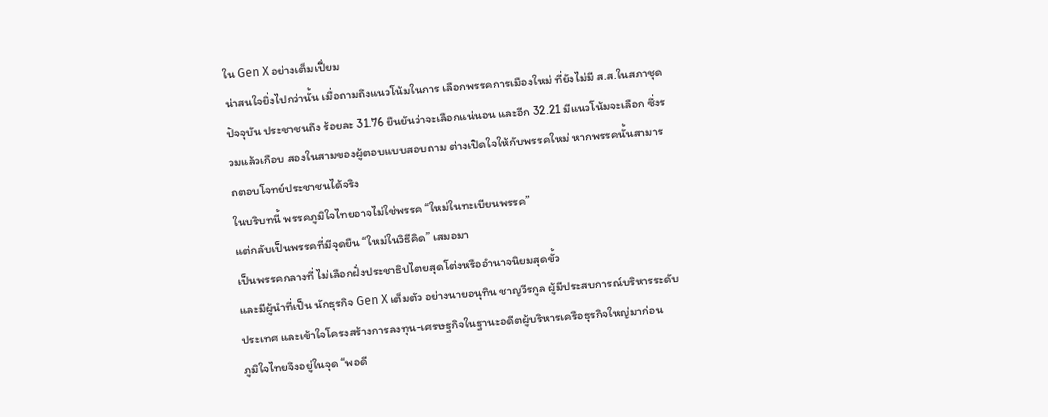ใน Gen X อย่างเต็มเปี่ยม
น่าสนใจยิ่งไปกว่านั้น เมื่อถามถึงแนวโน้มในการ เลือกพรรคการเมืองใหม่ ที่ยังไม่มี ส.ส.ในสภาชุดปัจจุบัน ประชาชนถึง ร้อยละ 31.76 ยืนยันว่าจะเลือกแน่นอน และอีก 32.21 มีแนวโน้มจะเลือก ซึ่งรวมแล้วเกือบ สองในสามของผู้ตอบแบบสอบถาม ต่างเปิดใจให้กับพรรคใหม่ หากพรรคนั้นสามารถตอบโจทย์ประชาชนได้จริง
ในบริบทนี้ พรรคภูมิใจไทยอาจไม่ใช่พรรค “ใหม่ในทะเบียนพรรค”
แต่กลับเป็นพรรคที่มีจุดยืน “ใหม่ในวิธีคิด” เสมอมา
เป็นพรรคกลางที่ ไม่เลือกฝั่งประชาธิปไตยสุดโต่งหรืออำนาจนิยมสุดขั้ว
และมีผู้นำที่เป็น นักธุรกิจ Gen X เต็มตัว อย่างนายอนุทิน ชาญวีรกูล ผู้มีประสบการณ์บริหารระดับประเทศ และเข้าใจโครงสร้างการลงทุน-เศรษฐกิจในฐานะอดีตผู้บริหารเครือธุรกิจใหญ่มาก่อน
ภูมิใจไทยจึงอยู่ในจุด “พอดี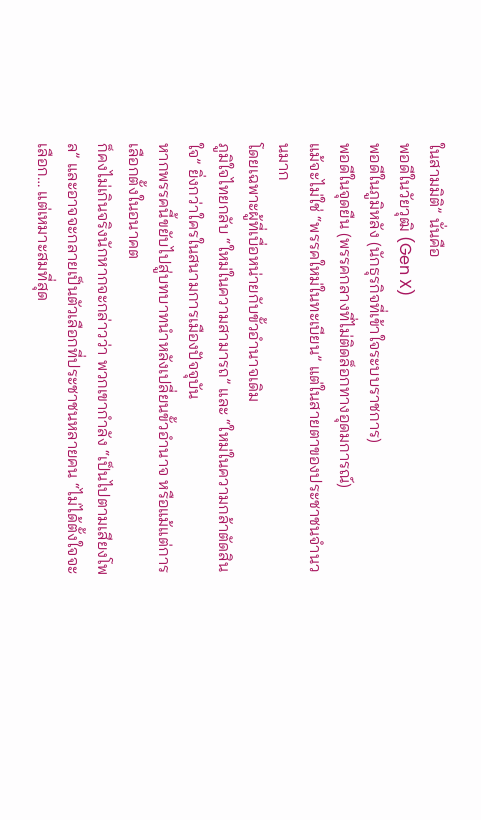ในสามมิติ” นั่นคือ
พอดีในวัยวุฒิ (Gen X)
พอดีในภูมิหลัง (นักธุรกิจที่เข้าใจระบบราชการ)
พอดีในจุดยืน (พรรคกลางที่ไม่ติดล็อกทางอุดมการณ์)
แม้จะไม่ใช่ “พรรคใหม่ในทะเบียน” แต่ในสายตาของประชาชนจำนวนมาก
โดยเฉพาะผู้ที่เบื่อหน่ายกับขั้วอำนาจเดิม
ภูมิใจไทยกลับ “ใหม่ในความสามารถ” และ “ใหม่ในความกล้าตัดสินใจ” ยิ่งกว่าใครในสนามการเมืองปัจจุบัน
หากพรรคนี้ขยับไปสู่บทบาทนำหลังเปลี่ยนขั้วอำนาจ หรือแม้แต่การเลือกตั้งในอนาคต
ก็คงไม่เกินจริงนักหากจะกล่าวว่า พวกเขากำลัง “เป็นไปตามเสียงโพล” และอาจจะกลายเป็นตัวเลือกที่ประชาชนหลายคน “ไม่ได้ตั้งใจจะเลือก… แต่เหมาะสมที่สุด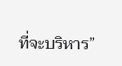ที่จะบริหาร”